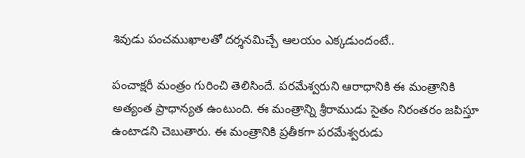శివుడు పంచముఖాలతో దర్శనమిచ్చే ఆలయం ఎక్కడుందంటే..

పంచాక్షరీ మంత్రం గురించి తెలిసిందే. పరమేశ్వరుని ఆరాధానికి ఈ మంత్రానికి అత్యంత ప్రాధాన్యత ఉంటుంది. ఈ మంత్రాన్ని శ్రీరాముడు సైతం నిరంతరం జపిస్తూ ఉంటాడని చెబుతారు. ఈ మంత్రానికి ప్రతీకగా పరమేశ్వరుడు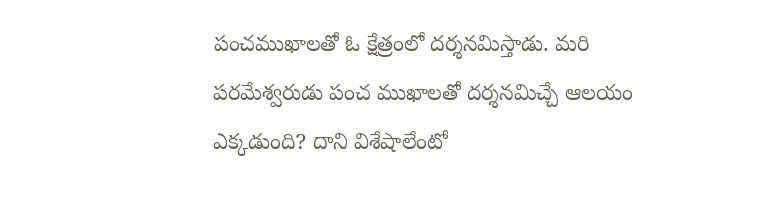పంచముఖాలతో ఓ క్షేత్రంలో దర్శనమిస్తాడు. మరి పరమేశ్వరుడు పంచ ముఖాలతో దర్శనమిచ్చే ఆలయం ఎక్కడుంది? దాని విశేషాలేంటో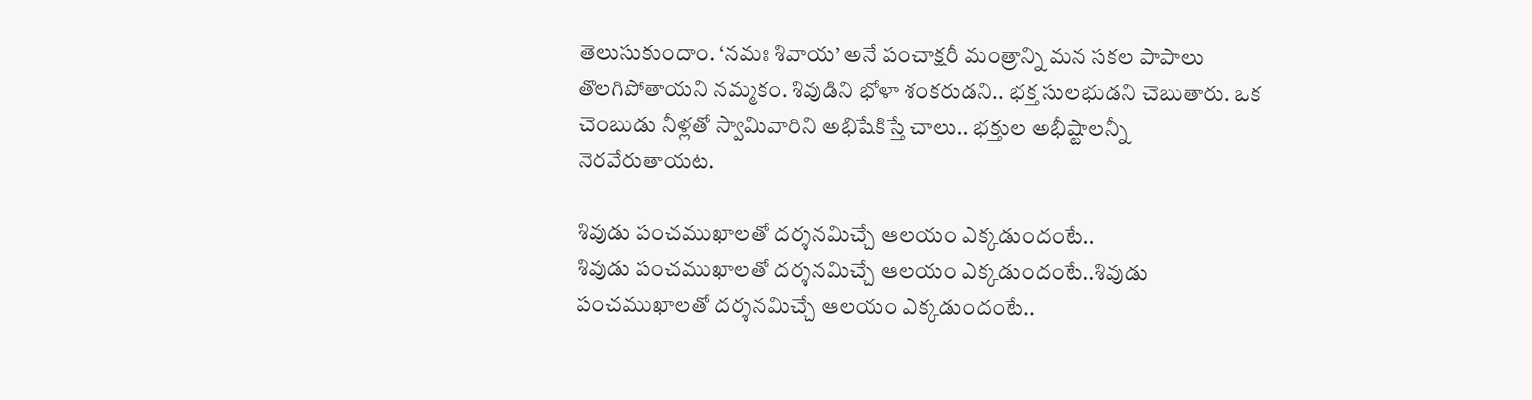తెలుసుకుందాం. ‘నమః శివాయ’ అనే పంచాక్షరీ మంత్రాన్ని మన సకల పాపాలు తొలగిపోతాయని నమ్మకం. శివుడిని భోళా శంకరుడని.. భక్త సులభుడని చెబుతారు. ఒక చెంబుడు నీళ్లతో స్వామివారిని అభిషేకిస్తే చాలు.. భక్తుల అభీష్టాలన్నీ నెరవేరుతాయట.

శివుడు పంచముఖాలతో దర్శనమిచ్చే ఆలయం ఎక్కడుందంటే..
శివుడు పంచముఖాలతో దర్శనమిచ్చే ఆలయం ఎక్కడుందంటే..శివుడు పంచముఖాలతో దర్శనమిచ్చే ఆలయం ఎక్కడుందంటే..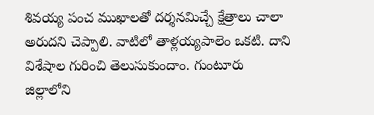శివయ్య పంచ ముఖాలతో దర్శనమిచ్చే క్షేత్రాలు చాలా అరుదని చెప్పాలి. వాటిలో తాళ్లయ్యపాలెం ఒకటి. దాని విశేషాల గురించి తెలుసుకుందాం. గుంటూరు జిల్లాలోని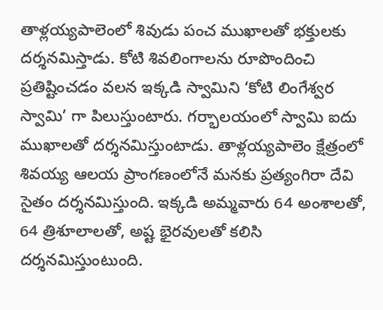తాళ్లయ్యపాలెంలో శివుడు పంచ ముఖాలతో భక్తులకు దర్శనమిస్తాడు. కోటి శివలింగాలను రూపొందించి ప్రతిష్టించడం వలన ఇక్కడి స్వామిని ‘కోటి లింగేశ్వర స్వామి’ గా పిలుస్తుంటారు. గర్భాలయంలో స్వామి ఐదు ముఖాలతో దర్శనమిస్తుంటాడు. తాళ్లయ్యపాలెం క్షేత్రంలో శివయ్య ఆలయ ప్రాంగణంలోనే మనకు ప్రత్యంగిరా దేవి సైతం దర్శనమిస్తుంది. ఇక్కడి అమ్మవారు 64 అంశాలతో, 64 త్రిశూలాలతో, అష్ట భైరవులతో కలిసి దర్శనమిస్తుంటుంది.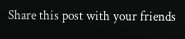Share this post with your friends